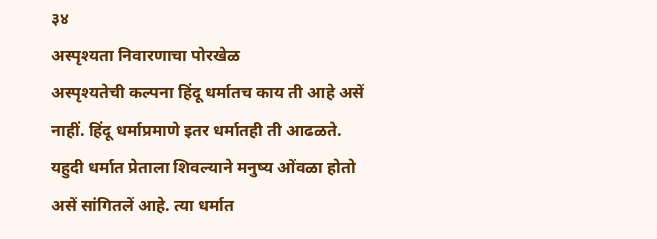३४
अस्पृश्यता निवारणाचा पोरखेळ
अस्पृश्यतेची कल्पना हिंदू धर्मातच काय ती आहे असें नाहीं. हिंदू धर्माप्रमाणे इतर धर्मातही ती आढळते. यहुदी धर्मात प्रेताला शिवल्याने मनुष्य ओंवळा होतो असें सांगितलें आहे. त्या धर्मात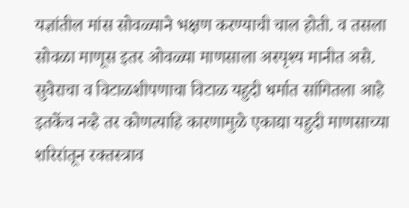यज्ञांतील मांस सोवळ्याने भक्षण करण्याची चाल होती. व तसला सोवळा माणूस इतर ओवळ्या माणसाला अस्पृश्य मानीत असे. सुवेराचा व विटाळशीपणाचा विटाळ यहुदी धर्मात सांगितला आहे इतकेंच नव्हे तर कोणत्याहि कारणामुळे एकाद्या यहुदी माणसाच्या शरिरांतून रक्तस्त्राव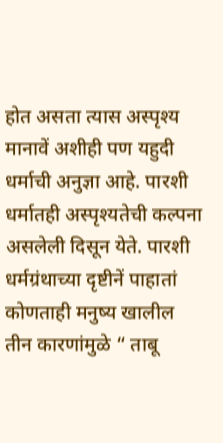होत असता त्यास अस्पृश्य मानावें अशीही पण यहुदी धर्माची अनुज्ञा आहे. पारशी धर्मातही अस्पृश्यतेची कल्पना असलेली दिसून येते. पारशी धर्मग्रंथाच्या दृष्टीनें पाहातां कोणताही मनुष्य खालील तीन कारणांमुळे “ ताबू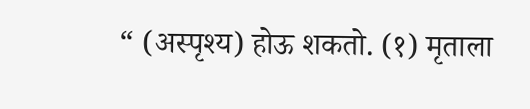“ (अस्पृश्य) होऊ शकतो. (१) मृताला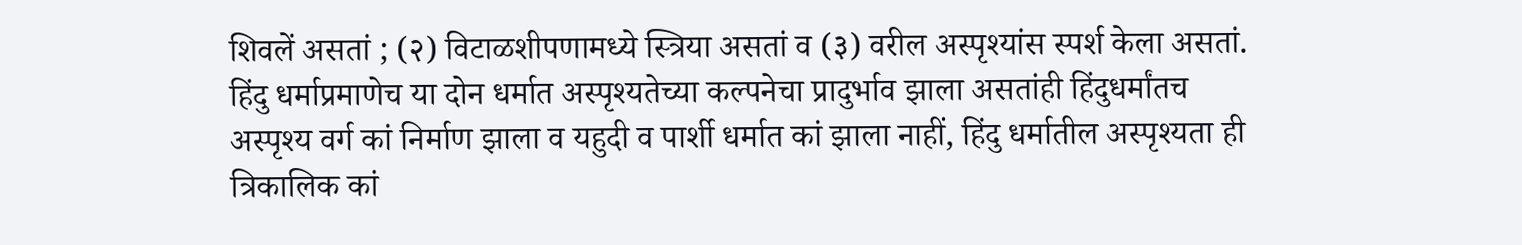शिवलें असतां ; (२) विटाळशीपणामध्ये स्त्रिया असतां व (३) वरील अस्पृश्यांस स्पर्श केला असतां. हिंदु धर्माप्रमाणेच या दोन धर्मात अस्पृश्यतेच्या कल्पनेचा प्रादुर्भाव झाला असतांही हिंदुधर्मांतच अस्पृश्य वर्ग कां निर्माण झाला व यहुदी व पार्शी धर्मात कां झाला नाहीं, हिंदु धर्मातील अस्पृश्यता ही त्रिकालिक कां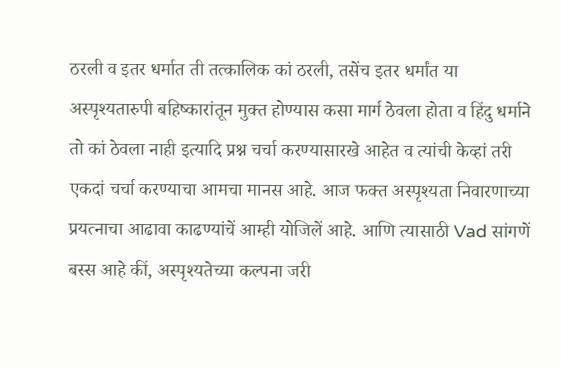ठरली व इतर धर्मात ती तत्कालिक कां ठरली, तसेंच इतर धर्मांत या अस्पृश्यतारुपी बहिष्कारांतून मुक्त होण्यास कसा मार्ग ठेवला होता व हिंदु धर्माने तो कां ठेवला नाही इत्यादि प्रश्न चर्चा करण्यासारखे आहेत व त्यांची केव्हां तरी एकदां चर्चा करण्याचा आमचा मानस आहे. आज फक्त अस्पृश्यता निवारणाच्या प्रयत्नाचा आढावा काढण्यांचें आम्ही योजिलें आहे. आणि त्यासाठी Vad सांगणें बस्स आहे कीं, अस्पृश्यतेच्या कल्पना जरी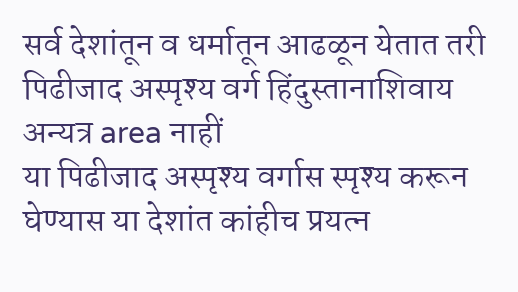सर्व देशांतून व धर्मातून आढळून येतात तरी
पिढीजाद अस्पृश्य वर्ग हिंदुस्तानाशिवाय अन्यत्र area नाहीं
या पिढीजाद अस्पृश्य वर्गास स्पृश्य करून घेण्यास या देशांत कांहीच प्रयत्न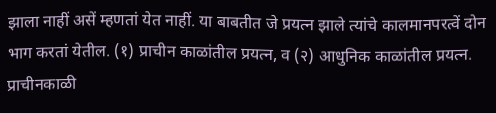झाला नाहीं असें म्हणतां येत नाहीं. या बाबतीत जे प्रयत्न झाले त्यांचे कालमानपरत्वें दोन भाग करतां येतील. (१) प्राचीन काळांतील प्रयत्न, व (२) आधुनिक काळांतील प्रयत्न. प्राचीनकाळी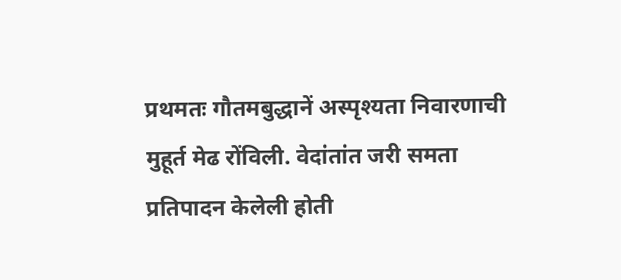प्रथमतः गौतमबुद्धानें अस्पृश्यता निवारणाची मुहूर्त मेढ रोंविली. वेदांतांत जरी समता प्रतिपादन केलेली होती